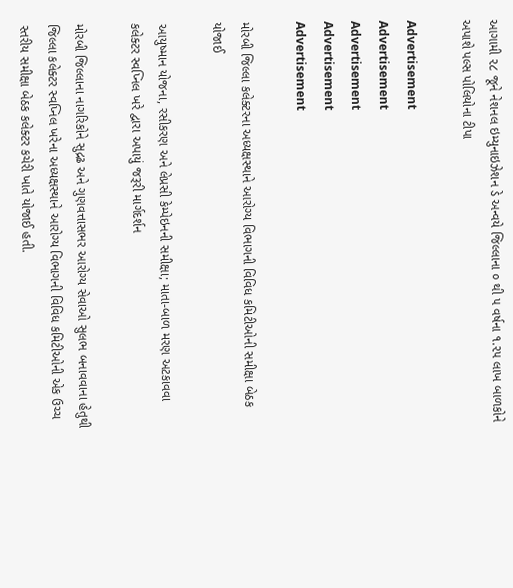આગામી ૨૮ જૂને નેશનલ ઇમ્યુનાઇઝેશન ડે અન્વયે જિલ્લાના ૦ થી ૫ વર્ષના ૧.૨૫ લાખ બાળકોને અપાશે પલ્સ પોલિયોના ટીપા

Advertisement
Advertisement
Advertisement
Advertisement
Advertisement

મોરબી જિલ્લા કલેક્ટરના અધ્યક્ષસ્થાને આરોગ્ય વિભાગની વિવિધ કમિટીઓની સમીક્ષા બેઠક યોજાઈ

આયુષ્માન યોજના, રસીકરણ અને લેપ્રસી કેમ્પેઇનની સમીક્ષા; માતા-બાળ મરણ અટકાવવા કલેક્ટર સ્વપ્નિલ ખરે દ્વારા અપાયું જરૂરી માર્ગદર્શન

મોરબી જિલ્લાના નાગરિકોને સુદ્રઢ અને ગુણવત્તાસભર આરોગ્ય સેવાઓ સુલભ બનાવવાના હેતુથી જિલ્લા કલેક્ટર સ્વપ્નિલ ખરેના અધ્યક્ષસ્થાને આરોગ્ય વિભાગની વિવિધ કમિટીઓની એક ઉચ્ચ સ્તરીય સમીક્ષા બેઠક કલેક્ટર કચેરી ખાતે યોજાઈ હતી.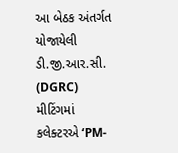આ બેઠક અંતર્ગત યોજાયેલી ડી.જી.આર.સી. (DGRC) મીટિંગમાં કલેક્ટરએ ‘PM-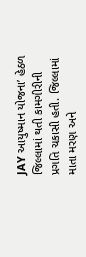JAY આયુષ્માન યોજના’ હેઠળ જિલ્લામાં થતી કામગીરીની પ્રગતિ ચકાસી હતી. જિલ્લામાં માતા મરણ અને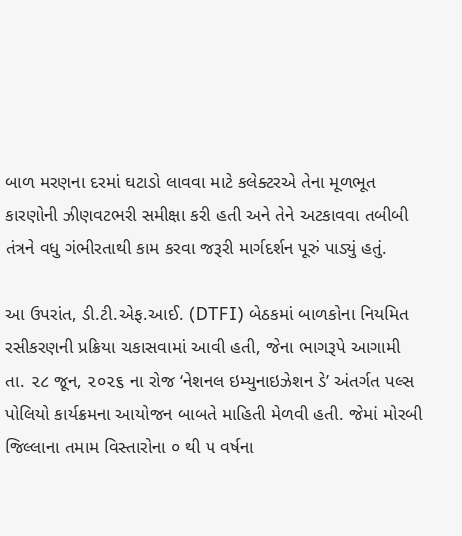બાળ મરણના દરમાં ઘટાડો લાવવા માટે કલેક્ટરએ તેના મૂળભૂત કારણોની ઝીણવટભરી સમીક્ષા કરી હતી અને તેને અટકાવવા તબીબી તંત્રને વધુ ગંભીરતાથી કામ કરવા જરૂરી માર્ગદર્શન પૂરું પાડ્યું હતું.

આ ઉપરાંત, ડી.ટી.એફ.આઈ. (DTFI) બેઠકમાં બાળકોના નિયમિત રસીકરણની પ્રક્રિયા ચકાસવામાં આવી હતી, જેના ભાગરૂપે આગામી તા. ૨૮ જૂન, ૨૦૨૬ ના રોજ ‘નેશનલ ઇમ્યુનાઇઝેશન ડે’ અંતર્ગત પલ્સ પોલિયો કાર્યક્રમના આયોજન બાબતે માહિતી મેળવી હતી. જેમાં મોરબી જિલ્લાના તમામ વિસ્તારોના ૦ થી ૫ વર્ષના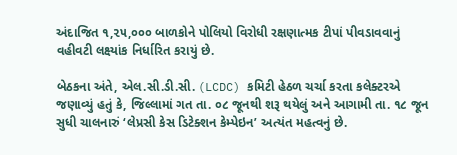અંદાજિત ૧,૨૫,૦૦૦ બાળકોને પોલિયો વિરોધી રક્ષણાત્મક ટીપાં પીવડાવવાનું વહીવટી લક્ષ્યાંક નિર્ધારિત કરાયું છે.

બેઠકના અંતે, એલ.સી.ડી.સી. (LCDC) કમિટી હેઠળ ચર્ચા કરતા કલેક્ટરએ જણાવ્યું હતું કે, જિલ્લામાં ગત તા. ૦૮ જૂનથી શરૂ થયેલું અને આગામી તા. ૧૮ જૂન સુધી ચાલનારું ‘લેપ્રસી કેસ ડિટેક્શન કેમ્પેઇન’ અત્યંત મહત્વનું છે.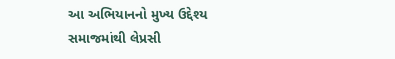આ અભિયાનનો મુખ્ય ઉદ્દેશ્ય સમાજમાંથી લેપ્રસી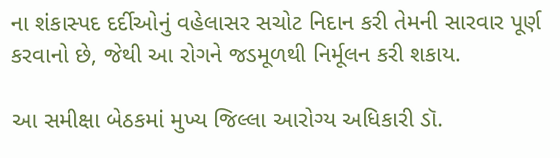ના શંકાસ્પદ દર્દીઓનું વહેલાસર સચોટ નિદાન કરી તેમની સારવાર પૂર્ણ કરવાનો છે, જેથી આ રોગને જડમૂળથી નિર્મૂલન કરી શકાય.

આ સમીક્ષા બેઠકમાં મુખ્ય જિલ્લા આરોગ્ય અધિકારી ડૉ.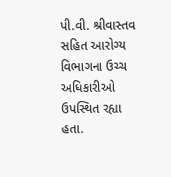પી.વી. શ્રીવાસ્તવ સહિત આરોગ્ય વિભાગના ઉચ્ચ અધિકારીઓ ઉપસ્થિત રહ્યા હતા.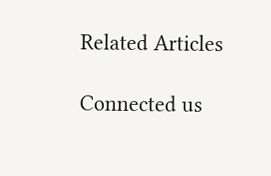Related Articles

Connected us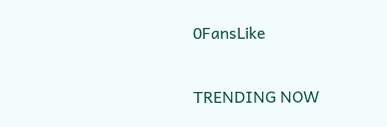0FansLike

TRENDING NOW